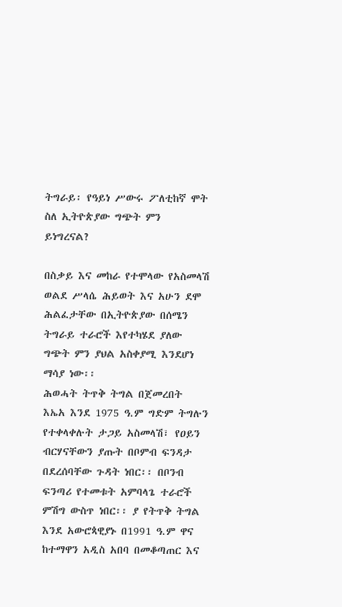ትግራይ፡ የዓይነ ሥውሩ ፖለቲከኛ ሞት ስለ ኢትዮጵያው ግጭት ምን ይነግረናል?

በስቃይ እና መከራ የተሞላው የአስመላሽ ወልደ ሥላሴ ሕይወት እና አሁን ደሞ ሕልፈታቸው በኢትዮጵያው በሰሜን ትግራይ ተራሮች እየተካሄደ ያለው ግጭት ምን ያህል አስቀያሚ እንደሆነ ማሳያ ነው፡፡
ሕወሓት ትጥቅ ትግል በጀመረበት እኤአ እንደ 1975 ዓ.ም ግድም ትግሉን የተቀላቀሉት ታጋይ አስመላሽ፣ የዐይን ብርሃናቸውን ያጡት በቦምብ ፍንዳታ በደረሰባቸው ጉዳት ነበር፡፡ በቦንብ ፍንጣሪ የተመቱት አምባላጌ ተራሮች ምሽግ ውስጥ ነበር፡፡ ያ የትጥቅ ትግል እንደ አውሮጳዊያኑ በ1991 ዓ.ም ዋና ከተማዋን አዲስ አበባ በመቆጣጠር እና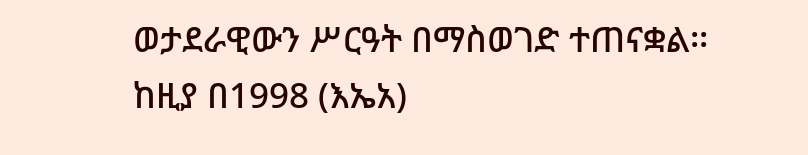ወታደራዊውን ሥርዓት በማስወገድ ተጠናቋል፡፡
ከዚያ በ1998 (እኤአ)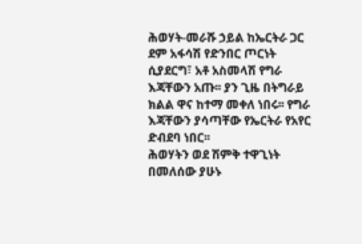ሕወሃት-መራሹ ኃይል ከኤርትራ ጋር ደም አፋሳሽ የድንበር ጦርነት ሲያደርግ፣ አቶ አስመላሽ የግራ እጃቸውን አጡ፡፡ ያን ጊዜ በትግራይ ክልል ዋና ከተማ መቀለ ነበሩ፡፡ የግራ እጃቸውን ያሳጣቸው የኤርትራ የአየር ድብደባ ነበር፡፡
ሕወሃትን ወደ ሽምቅ ተዋጊነት በመለሰው ያሁኑ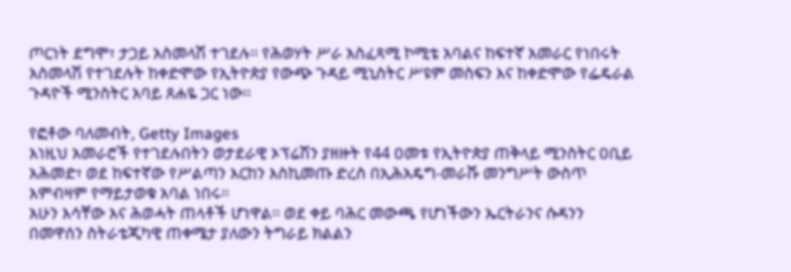ጦርነት ደግሞ፣ ታጋይ አስመላሽ ተገደሉ፡፡ የሕወሃት ሥራ አስፈጻሚ ኮሚቴ አባልና ከፍተኛ አመራር የነበሩት አስመላሽ የተገደሉት ከቀድሞው የኢትዮጵያ የውጭ ጉዳይ ሚኒስትር ሥዩም መስፍን እና ከቀድሞው የፌዴራል ጉዳዮች ሚንስትር አባይ ጸሐዬ ጋር ነው፡፡

የፎቶው ባለመብት, Getty Images
እነዚህ አመራሮች የተገደሉበትን ወታደራዊ ኦፕሬሽን ያዘዙት የ44 ዐመቱ የኢትዮጵያ ጠቅላይ ሚንስትር ዐቢይ አሕመድ፣ ወደ ከፍተኛው የሥልጣን እርከን እስኪመጡ ድረስ በኢሕአዴግ-መራሹ መንግሥት ውስጥ እምብዛም የማይታወቁ አባል ነበሩ፡፡
አሁን እሳቸው እና ሕወሓት ጠላቶች ሆነዋል፡፡ ወደ ቀይ ባሕር መውጫ የሆነችውን ኤርትራንና ሱዳንን በመዋሰን ስትራቴጂካዊ ጠቀሜታ ያለውን ትግራይ ክልልን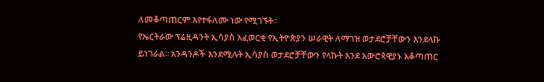ለመቆጣጠርም እየተፋለሙ ነው የሚገኙት፡፡
የኤርትራው ፕሬዚዳንት ኢሳያስ አፈወርቂ የኢትዮጵያን ሠራዊት ለማገዝ ወታደሮቻቸውን እንደላኩ ይነገራል፡፡ አንዳንዶች እንደሚሉት ኢሳያስ ወታደሮቻቸውን የላኩት እንደ አውሮጳዊያኑ አቆጣጠር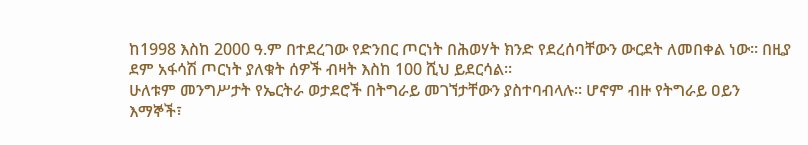ከ1998 እስከ 2000 ዓ.ም በተደረገው የድንበር ጦርነት በሕወሃት ክንድ የደረሰባቸውን ውርደት ለመበቀል ነው፡፡ በዚያ ደም አፋሳሽ ጦርነት ያለቁት ሰዎች ብዛት እስከ 100 ሺህ ይደርሳል፡፡
ሁለቱም መንግሥታት የኤርትራ ወታደሮች በትግራይ መገኘታቸውን ያስተባብላሉ፡፡ ሆኖም ብዙ የትግራይ ዐይን እማኞች፣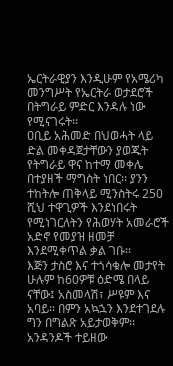ኤርትራዊያን እንዲሁም የአሜሪካ መንግሥት የኤርትራ ወታደሮች በትግራይ ምድር እንዳሉ ነው የሚናገሩት፡፡
ዐቢይ አሕመድ በህወሓት ላይ ድል መቀዳጀታቸውን ያወጁት የትግራይ ዋና ከተማ መቀሌ በተያዘች ማግስት ነበር፡፡ ያንን ተከትሎ ጠቅላይ ሚንስትሩ 250 ሺህ ተዋጊዎች እንደነበሩት የሚነገርለትን የሕወሃት አመራሮች አድኖ የመያዝ ዘመቻ እንደሚቀጥል ቃል ገቡ፡፡
እጅን ታስሮ እና ተጎሳቁሎ መታየት
ሁሉም ከ60ዎቹ ዕድሜ በላይ ናቸው፤ አስመላሽ፣ ሥዩም እና አባይ፡፡ በምን አኳኋን እንደተገደሉ ግን በግልጽ አይታወቅም፡፡ አንዳንዶች ተይዘው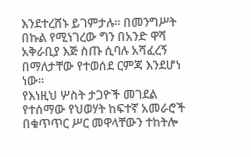እንደተረሸኑ ይገምታሉ፡፡ በመንግሥት በኩል የሚነገረው ግን በአንድ ዋሻ አቅራቢያ እጅ ስጡ ሲባሉ አሻፈረኝ በማለታቸው የተወሰደ ርምጃ እንደሆነ ነው፡፡
የእነዚህ ሦስት ታጋዮች መገደል የተሰማው የህወሃት ከፍተኛ አመራሮች በቁጥጥር ሥር መዋላቸውን ተከትሎ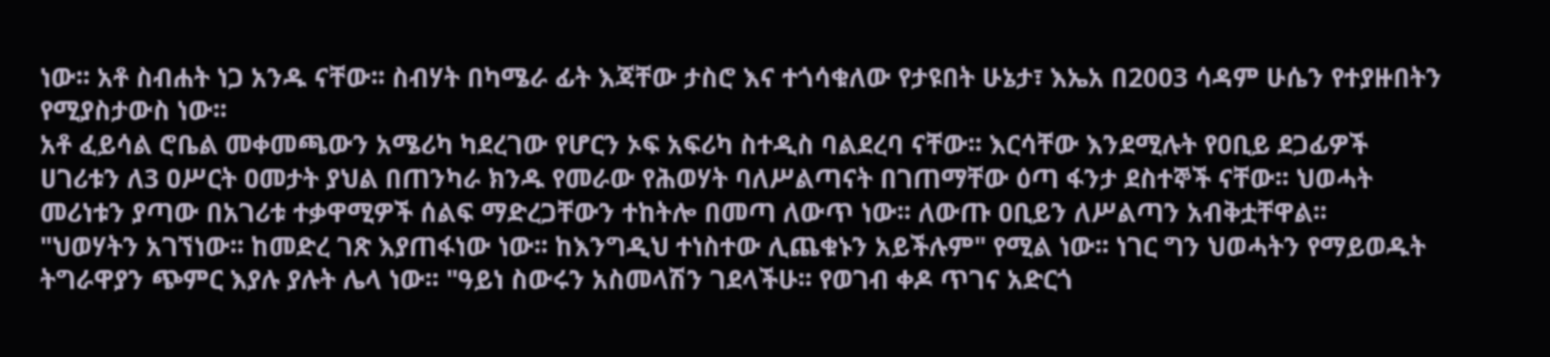ነው፡፡ አቶ ስብሐት ነጋ አንዱ ናቸው፡፡ ስብሃት በካሜራ ፊት እጃቸው ታስሮ እና ተጎሳቁለው የታዩበት ሁኔታ፣ እኤአ በ2003 ሳዳም ሁሴን የተያዙበትን የሚያስታውስ ነው፡፡
አቶ ፈይሳል ሮቤል መቀመጫውን አሜሪካ ካደረገው የሆርን ኦፍ አፍሪካ ስተዲስ ባልደረባ ናቸው፡፡ እርሳቸው እንደሚሉት የዐቢይ ደጋፊዎች ሀገሪቱን ለ3 ዐሥርት ዐመታት ያህል በጠንካራ ክንዱ የመራው የሕወሃት ባለሥልጣናት በገጠማቸው ዕጣ ፋንታ ደስተኞች ናቸው፡፡ ህወሓት መሪነቱን ያጣው በአገሪቱ ተቃዋሚዎች ሰልፍ ማድረጋቸውን ተከትሎ በመጣ ለውጥ ነው፡፡ ለውጡ ዐቢይን ለሥልጣን አብቅቷቸዋል፡፡
"ህወሃትን አገኘነው፡፡ ከመድረ ገጽ እያጠፋነው ነው፡፡ ከእንግዲህ ተነስተው ሊጨቁኑን አይችሉም" የሚል ነው፡፡ ነገር ግን ህወሓትን የማይወዱት ትግራዋያን ጭምር እያሉ ያሉት ሌላ ነው፡፡ "ዓይነ ስውሩን አስመላሽን ገደላችሁ፡፡ የወገብ ቀዶ ጥገና አድርጎ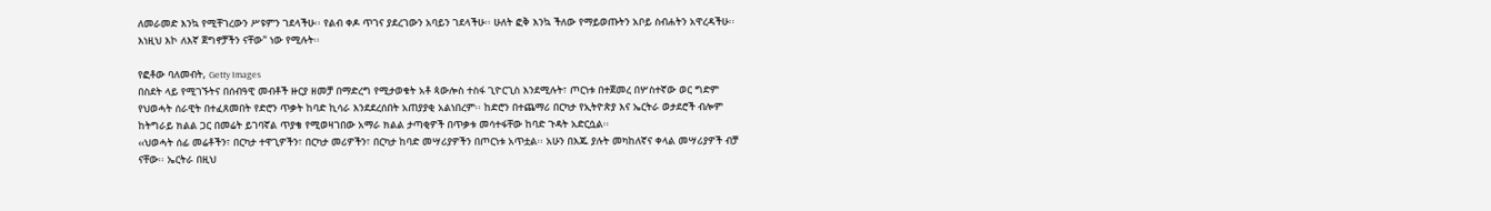ለመራመድ እንኳ የሚቸገረውን ሥዩምን ገደላችሁ፡፡ የልብ ቀዶ ጥገና ያደረገውን አባይን ገደላችሁ፡፡ ሁለት ፎቅ እንኳ ችለው የማይወጡትን አቦይ ስብሐትን አዋረዳችሁ፡፡ እነዚህ እኮ ለእኛ ጀግኖቻችን ናቸው" ነው የሚሉት፡፡

የፎቶው ባለመብት, Getty Images
በስደት ላይ የሚገኙትና በሰብዓዊ መብቶች ዙርያ ዘመቻ በማድረግ የሚታወቁት አቶ ጳውሎስ ተስፋ ጊዮርጊስ እንደሚሉት፣ ጦርነቱ በተጀመረ በሦስተኛው ወር ግድም የህወሓት ሰራዊት በተፈጸመበት የድሮን ጥቃት ከባድ ኪሳራ እንደደረሰበት አጠያያቂ አልነበረም፡፡ ከድሮን በተጨማሪ በርካታ የኢትዮጵያ እና ኤርትራ ወታደሮች ብሎም ከትግራይ ክልል ጋር በመሬት ይገባኛል ጥያቄ የሚወዛገበው አማራ ክልል ታጣቂዎች በጥቃቱ መሳተፋቸው ከባድ ጉዳት አድርሷል፡፡
‹‹ህወሓት ሰፊ መሬቶችን፣ በርካታ ተዋጊዎችን፣ በርካታ መሪዎችን፣ በርካታ ከባድ መሣሪያዎችን በጦርነቱ አጥቷል፡፡ አሁን በእጁ ያሉት መካከለኛና ቀላል መሣሪያዎች ብቻ ናቸው፡፡ ኤርትራ በዚህ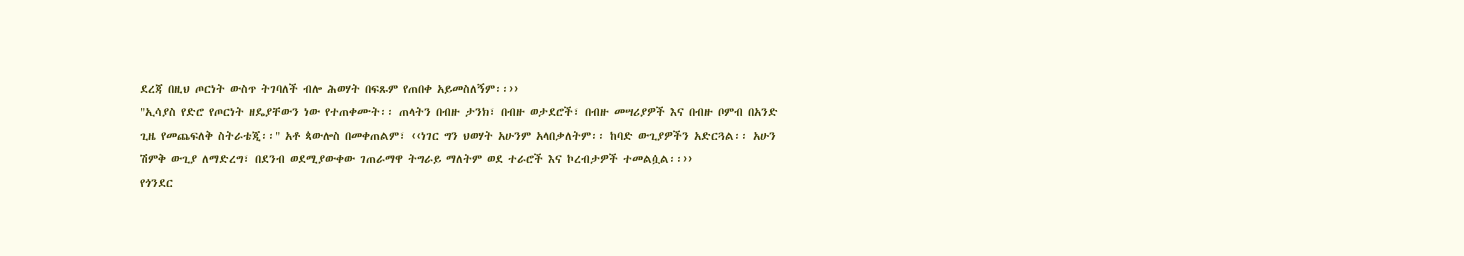ደረጃ በዚህ ጦርነት ውስጥ ትገባለች ብሎ ሕወሃት በፍጹም የጠበቀ አይመስለኝም፡፡››
"ኢሳያስ የድሮ የጦርነት ዘዴያቸውን ነው የተጠቀሙት፡፡ ጠላትን በብዙ ታንክ፣ በብዙ ወታደሮች፣ በብዙ መሣሪያዎች እና በብዙ ቦምብ በአንድ ጊዜ የመጨፍለቅ ስትራቴጂ፡፡" አቶ ጳውሎስ በመቀጠልም፣ ‹‹ነገር ግን ህወሃት አሁንም አላበቃለትም፡፡ ከባድ ውጊያዎችን አድርጓል፡፡ አሁን ሽምቅ ውጊያ ለማድረግ፣ በደንብ ወደሚያውቀው ገጠራማዋ ትግራይ ማለትም ወደ ተራሮች እና ኮረብታዎች ተመልሷል፡፡››
የጎንደር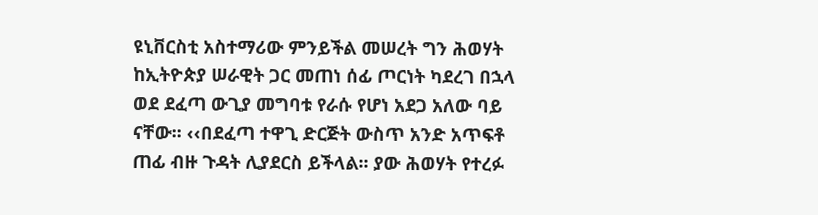ዩኒቨርስቲ አስተማሪው ምንይችል መሠረት ግን ሕወሃት ከኢትዮጵያ ሠራዊት ጋር መጠነ ሰፊ ጦርነት ካደረገ በኋላ ወደ ደፈጣ ውጊያ መግባቱ የራሱ የሆነ አደጋ አለው ባይ ናቸው፡፡ ‹‹በደፈጣ ተዋጊ ድርጅት ውስጥ አንድ አጥፍቶ ጠፊ ብዙ ጉዳት ሊያደርስ ይችላል፡፡ ያው ሕወሃት የተረፉ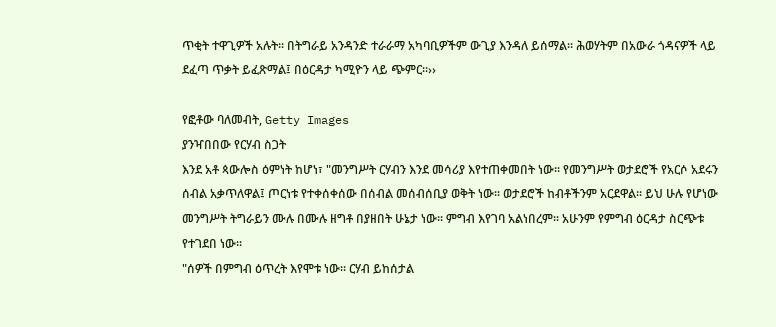ጥቂት ተዋጊዎች አሉት፡፡ በትግራይ አንዳንድ ተራራማ አካባቢዎችም ውጊያ እንዳለ ይሰማል፡፡ ሕወሃትም በአውራ ጎዳናዎች ላይ ደፈጣ ጥቃት ይፈጽማል፤ በዕርዳታ ካሚዮን ላይ ጭምር፡፡››

የፎቶው ባለመብት, Getty Images
ያንዣበበው የርሃብ ስጋት
እንደ አቶ ጳውሎስ ዕምነት ከሆነ፣ "መንግሥት ርሃብን እንደ መሳሪያ እየተጠቀመበት ነው፡፡ የመንግሥት ወታደሮች የአርሶ አደሩን ሰብል አቃጥለዋል፤ ጦርነቱ የተቀሰቀሰው በሰብል መሰብሰቢያ ወቅት ነው፡፡ ወታደሮች ከብቶችንም አርደዋል፡፡ ይህ ሁሉ የሆነው መንግሥት ትግራይን ሙሉ በሙሉ ዘግቶ በያዘበት ሁኔታ ነው፡፡ ምግብ እየገባ አልነበረም፡፡ አሁንም የምግብ ዕርዳታ ስርጭቱ የተገደበ ነው፡፡
"ሰዎች በምግብ ዕጥረት እየሞቱ ነው፡፡ ርሃብ ይከሰታል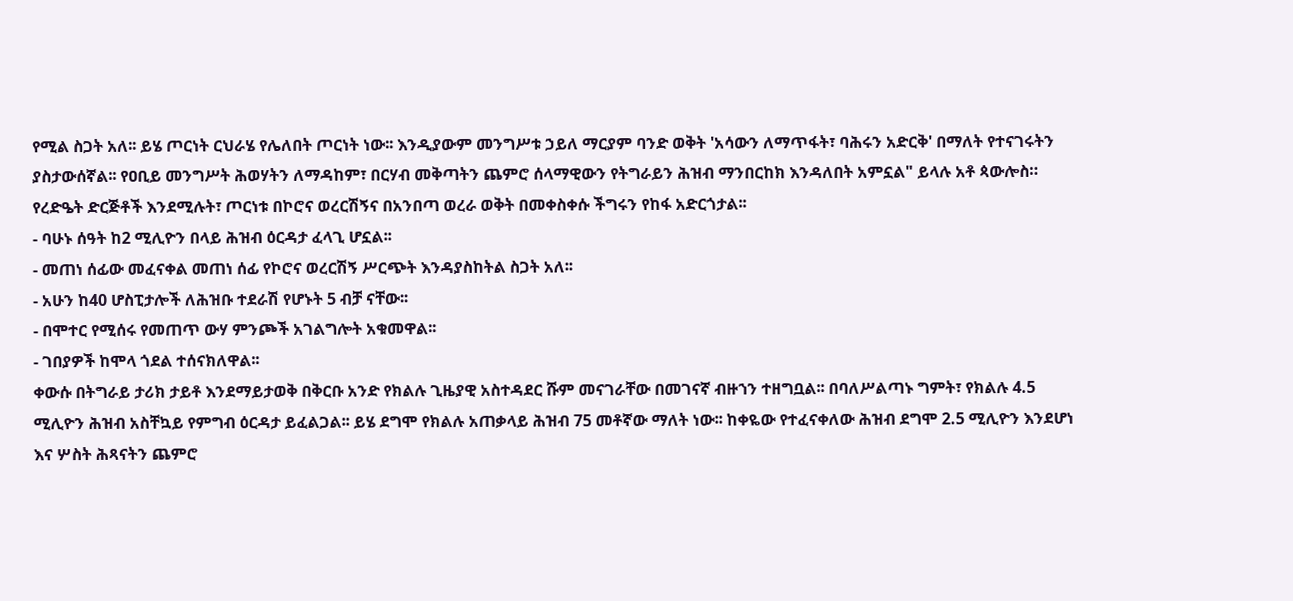የሚል ስጋት አለ፡፡ ይሄ ጦርነት ርህራሄ የሌለበት ጦርነት ነው፡፡ እንዲያውም መንግሥቱ ኃይለ ማርያም ባንድ ወቅት 'አሳውን ለማጥፋት፣ ባሕሩን አድርቅ' በማለት የተናገሩትን ያስታውሰኛል፡፡ የዐቢይ መንግሥት ሕወሃትን ለማዳከም፣ በርሃብ መቅጣትን ጨምሮ ሰላማዊውን የትግራይን ሕዝብ ማንበርከክ እንዳለበት አምኗል" ይላሉ አቶ ጳውሎስ።
የረድዔት ድርጅቶች እንደሚሉት፣ ጦርነቱ በኮሮና ወረርሽኝና በአንበጣ ወረራ ወቅት በመቀስቀሱ ችግሩን የከፋ አድርጎታል፡፡
- ባሁኑ ሰዓት ከ2 ሚሊዮን በላይ ሕዝብ ዕርዳታ ፈላጊ ሆኗል፡፡
- መጠነ ሰፊው መፈናቀል መጠነ ሰፊ የኮሮና ወረርሽኝ ሥርጭት እንዳያስከትል ስጋት አለ፡፡
- አሁን ከ40 ሆስፒታሎች ለሕዝቡ ተደራሽ የሆኑት 5 ብቻ ናቸው፡፡
- በሞተር የሚሰሩ የመጠጥ ውሃ ምንጮች አገልግሎት አቁመዋል፡፡
- ገበያዎች ከሞላ ጎደል ተሰናክለዋል፡፡
ቀውሱ በትግራይ ታሪክ ታይቶ እንደማይታወቅ በቅርቡ አንድ የክልሉ ጊዜያዊ አስተዳደር ሹም መናገራቸው በመገናኛ ብዙኀን ተዘግቧል፡፡ በባለሥልጣኑ ግምት፣ የክልሉ 4.5 ሚሊዮን ሕዝብ አስቸኳይ የምግብ ዕርዳታ ይፈልጋል፡፡ ይሄ ደግሞ የክልሉ አጠቃላይ ሕዝብ 75 መቶኛው ማለት ነው፡፡ ከቀዬው የተፈናቀለው ሕዝብ ደግሞ 2.5 ሚሊዮን እንደሆነ እና ሦስት ሕጻናትን ጨምሮ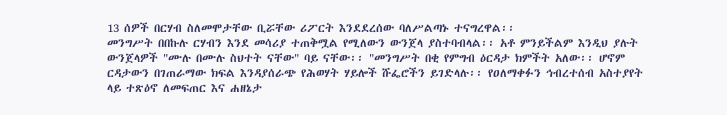13 ሰዎች በርሃብ ስለመሞታቸው ቢሯቸው ሪፖርት እንደደረሰው ባለሥልጣኑ ተናግረዋል፡፡
መንግሥት በበኩሉ ርሃብን እንደ መሳሪያ ተጠቅሟል የሚለውን ውንጀላ ያስተባብላል፡፡ አቶ ምንይችልም እንዲህ ያሉት ውንጀላዎች "ሙሉ በሙሉ ስህተት ናቸው" ባይ ናቸው፡፡ "መንግሥት በቂ የምግብ ዕርዳታ ክምችት አለው፡፡ ሆኖም ርዳታውን በገጠራማው ክፍል እንዳያሰራጭ የሕወሃት ሃይሎች ሹፌሮችን ይገድላሉ፡፡ የዐለማቀፉን ኅብረተሰብ አስተያየት ላይ ተጽዕኖ ለመፍጠር እና ሐዘኔታ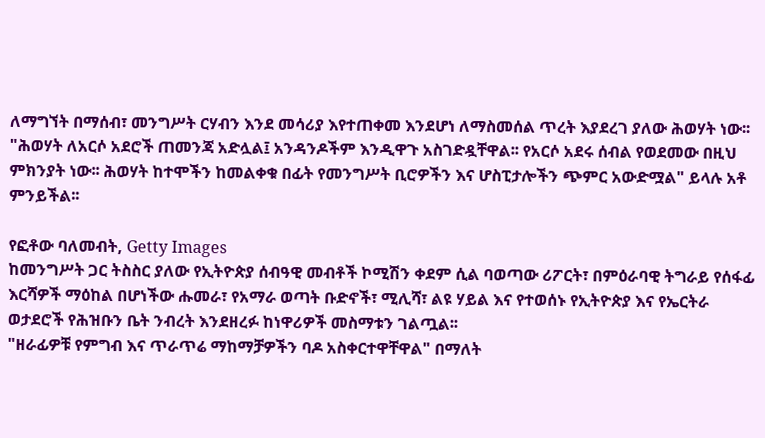ለማግኘት በማሰብ፣ መንግሥት ርሃብን እንደ መሳሪያ እየተጠቀመ እንደሆነ ለማስመሰል ጥረት እያደረገ ያለው ሕወሃት ነው፡፡
"ሕወሃት ለአርሶ አደሮች ጠመንጃ አድሏል፤ አንዳንዶችም እንዲዋጉ አስገድዷቸዋል፡፡ የአርሶ አደሩ ሰብል የወደመው በዚህ ምክንያት ነው፡፡ ሕወሃት ከተሞችን ከመልቀቁ በፊት የመንግሥት ቢሮዎችን እና ሆስፒታሎችን ጭምር አውድሟል" ይላሉ አቶ ምንይችል፡፡

የፎቶው ባለመብት, Getty Images
ከመንግሥት ጋር ትስስር ያለው የኢትዮጵያ ሰብዓዊ መብቶች ኮሚሽን ቀደም ሲል ባወጣው ሪፖርት፣ በምዕራባዊ ትግራይ የሰፋፊ እርሻዎች ማዕከል በሆነችው ሑመራ፣ የአማራ ወጣት ቡድኖች፣ ሚሊሻ፣ ልዩ ሃይል እና የተወሰኑ የኢትዮጵያ እና የኤርትራ ወታደሮች የሕዝቡን ቤት ንብረት እንደዘረፉ ከነዋሪዎች መስማቱን ገልጧል፡፡
"ዘራፊዎቹ የምግብ እና ጥራጥሬ ማከማቻዎችን ባዶ አስቀርተዋቸዋል" በማለት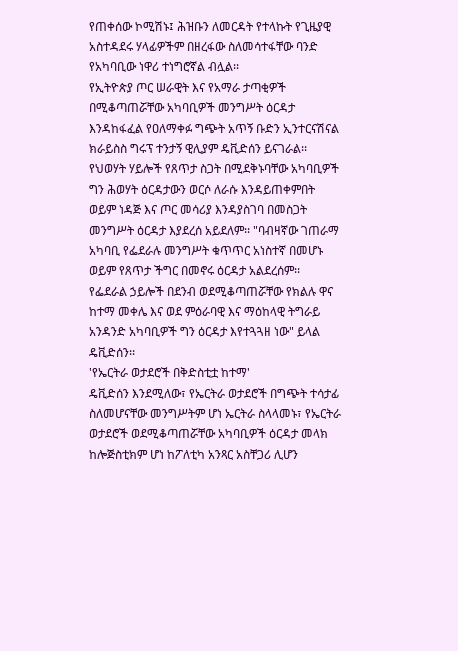የጠቀሰው ኮሚሽኑ፤ ሕዝቡን ለመርዳት የተላኩት የጊዜያዊ አስተዳደሩ ሃላፊዎችም በዘረፋው ስለመሳተፋቸው ባንድ የአካባቢው ነዋሪ ተነግሮኛል ብሏል፡፡
የኢትዮጵያ ጦር ሠራዊት እና የአማራ ታጣቂዎች በሚቆጣጠሯቸው አካባቢዎች መንግሥት ዕርዳታ እንዳከፋፈል የዐለማቀፉ ግጭት አጥኝ ቡድን ኢንተርናሽናል ክራይስስ ግሩፕ ተንታኝ ዊሊያም ዴቪድሰን ይናገራል፡፡ የህወሃት ሃይሎች የጸጥታ ስጋት በሚደቅኑባቸው አካባቢዎች ግን ሕወሃት ዕርዳታውን ወርሶ ለራሱ እንዳይጠቀምበት ወይም ነዳጅ እና ጦር መሳሪያ እንዳያስገባ በመስጋት መንግሥት ዕርዳታ እያደረሰ አይደለም፡፡ "ባብዛኛው ገጠራማ አካባቢ የፌደራሉ መንግሥት ቁጥጥር አነስተኛ በመሆኑ ወይም የጸጥታ ችግር በመኖሩ ዕርዳታ አልደረሰም፡፡
የፌደራል ኃይሎች በደንብ ወደሚቆጣጠሯቸው የክልሉ ዋና ከተማ መቀሌ እና ወደ ምዕራባዊ እና ማዕከላዊ ትግራይ አንዳንድ አካባቢዎች ግን ዕርዳታ እየተጓጓዘ ነው" ይላል ዴቪድሰን፡፡
'የኤርትራ ወታደሮች በቅድስቲቷ ከተማ'
ዴቪድሰን እንደሚለው፣ የኤርትራ ወታደሮች በግጭት ተሳታፊ ስለመሆናቸው መንግሥትም ሆነ ኤርትራ ስላላመኑ፣ የኤርትራ ወታደሮች ወደሚቆጣጠሯቸው አካባቢዎች ዕርዳታ መላክ ከሎጅስቲክም ሆነ ከፖለቲካ አንጻር አስቸጋሪ ሊሆን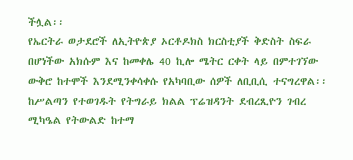ችሏል፡፡
የኤርትራ ወታደሮች ለኢትዮጵያ ኦርቶዶክስ ክርስቲያች ቅድስት ስፍራ በሆነችው አክሱም እና ከመቀሌ 40 ኪሎ ሜትር ርቀት ላይ በምተገኘው ውቅሮ ከተሞች እንደሚንቀሳቀሱ የአካባቢው ሰዎች ለቢቢሲ ተናግረዋል፡፡ ከሥልጣን የተወገዱት የትግራይ ክልል ፕሬዝዳንት ደብረጺዮን ገብረ ሚካዔል የትውልድ ከተማ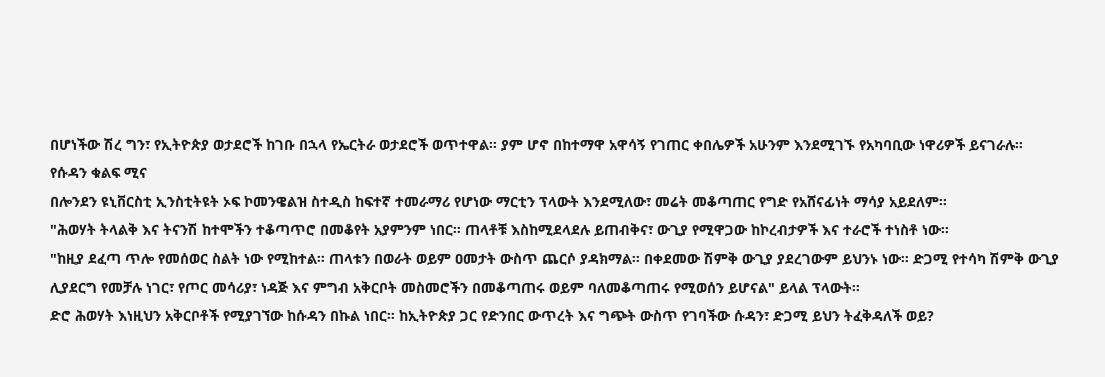በሆነችው ሽረ ግን፣ የኢትዮጵያ ወታደሮች ከገቡ በኋላ የኤርትራ ወታደሮች ወጥተዋል፡፡ ያም ሆኖ በከተማዋ አዋሳኝ የገጠር ቀበሌዎች አሁንም እንደሚገኙ የአካባቢው ነዋሪዎች ይናገራሉ፡፡
የሱዳን ቁልፍ ሚና
በሎንደን ዩኒቨርስቲ ኢንስቲትዩት ኦፍ ኮመንዌልዝ ስተዲስ ከፍተኛ ተመራማሪ የሆነው ማርቲን ፕላውት እንደሚለው፣ መሬት መቆጣጠር የግድ የአሸናፊነት ማሳያ አይደለም፡፡
"ሕወሃት ትላልቅ እና ትናንሽ ከተሞችን ተቆጣጥሮ በመቆየት አያምንም ነበር፡፡ ጠላቶቹ እስከሚደላደሉ ይጠብቅና፣ ውጊያ የሚዋጋው ከኮረብታዎች እና ተራሮች ተነስቶ ነው፡፡
"ከዚያ ደፈጣ ጥሎ የመሰወር ስልት ነው የሚከተል፡፡ ጠላቱን በወራት ወይም ዐመታት ውስጥ ጨርሶ ያዳክማል፡፡ በቀደመው ሽምቅ ውጊያ ያደረገውም ይህንኑ ነው፡፡ ድጋሚ የተሳካ ሽምቅ ውጊያ ሊያደርግ የመቻሉ ነገር፣ የጦር መሳሪያ፣ ነዳጅ እና ምግብ አቅርቦት መስመሮችን በመቆጣጠሩ ወይም ባለመቆጣጠሩ የሚወሰን ይሆናል" ይላል ፕላውት፡፡
ድሮ ሕወሃት እነዚህን አቅርቦቶች የሚያገኘው ከሱዳን በኩል ነበር፡፡ ከኢትዮጵያ ጋር የድንበር ውጥረት እና ግጭት ውስጥ የገባችው ሱዳን፣ ድጋሚ ይህን ትፈቅዳለች ወይ?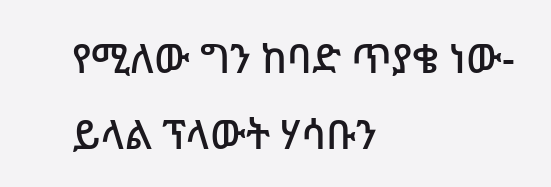የሚለው ግን ከባድ ጥያቄ ነው- ይላል ፕላውት ሃሳቡን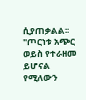ሲያጠቃልል፡፡ "ጦርነቱ አጭር ወይስ የተራዘመ ይሆናል የሚለውን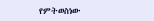የምትወስነው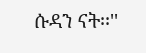ሱዳን ናት፡፡''